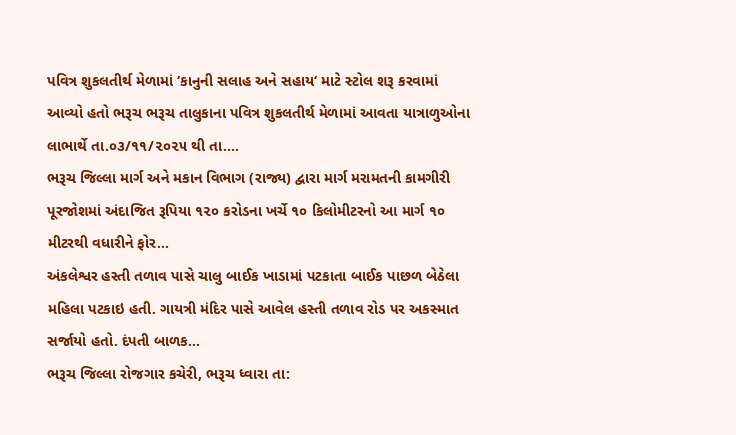પવિત્ર શુકલતીર્થ મેળામાં ‘કાનુની સલાહ અને સહાય‘ માટે સ્ટોલ શરૂ કરવામાં આવ્યો હતો ભરૂચ ભરૂચ તાલુકાના પવિત્ર શુકલતીર્થ મેળામાં આવતા યાત્રાળુઓના લાભાર્થે તા.૦૩/૧૧/૨૦૨૫ થી તા....
ભરૂચ જિલ્લા માર્ગ અને મકાન વિભાગ (રાજ્ય) દ્વારા માર્ગ મરામતની કામગીરી પૂરજોશમાં અંદાજિત રૂપિયા ૧૨૦ કરોડના ખર્ચે ૧૦ કિલોમીટરનો આ માર્ગ ૧૦ મીટરથી વધારીને ફોર...
અંકલેશ્વર હસ્તી તળાવ પાસે ચાલુ બાઈક ખાડામાં પટકાતા બાઈક પાછળ બેઠેલા મહિલા પટકાઇ હતી. ગાયત્રી મંદિર પાસે આવેલ હસ્તી તળાવ રોડ પર અકસ્માત સર્જાયો હતો. દંપતી બાળક...
ભરૂચ જિલ્લા રોજગાર કચેરી, ભરૂચ ધ્વારા તા: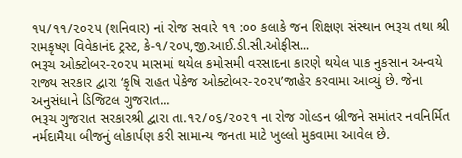૧૫/૧૧/૨૦૨૫ (શનિવાર) નાં રોજ સવારે ૧૧ :૦૦ કલાકે જન શિક્ષણ સંસ્થાન ભરૂચ તથા શ્રી રામકૃષ્ણ વિવેકાનંદ ટ્રસ્ટ, કે-૧/૨૦૫,જી.આઈ.ડી.સી.ઓફીસ...
ભરૂચ ઓક્ટોબર-૨૦૨૫ માસમાં થયેલ કમોસમી વરસાદના કારણે થયેલ પાક નુકસાન અન્વયે રાજ્ય સરકાર દ્વારા ‘કૃષિ રાહત પેકેજ ઓક્ટોબર-૨૦૨૫’જાહેર કરવામા આવ્યું છે. જેના અનુસંધાને ડિજિટલ ગુજરાત...
ભરૂચ ગુજરાત સરકારશ્રી દ્વારા તા.૧૨/૦૬/૨૦૨૧ ના રોજ ગોલ્ડન બ્રીજને સમાંતર નવનિર્મિત નર્મદામૈયા બીજનું લોકાર્પણ કરી સામાન્ય જનતા માટે ખુલ્લો મુકવામા આવેલ છે.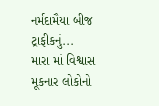નર્મદામૈયા બીજ ટ્રાફીકનું...
મારા માં વિશ્વાસ મૂકનાર લોકોનો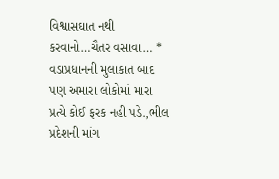વિશ્વાસઘાત નથી કરવાનો…ચૈતર વસાવા… * વડાપ્રધાનની મુલાકાત બાદ પણ અમારા લોકોમાં મારા પ્રત્યે કોઈ ફરક નહી પડે.,ભીલ પ્રદેશની માંગ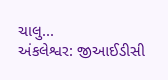ચાલુ...
અંકલેશ્વર: જીઆઈડીસી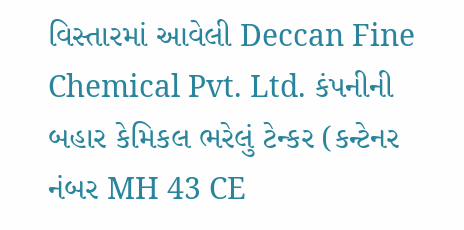વિસ્તારમાં આવેલી Deccan Fine Chemical Pvt. Ltd. કંપનીની બહાર કેમિકલ ભરેલું ટેન્કર (કન્ટેનર નંબર MH 43 CE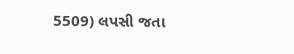5509) લપસી જતા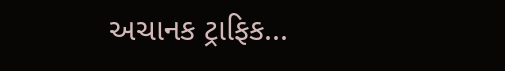અચાનક ટ્રાફિક...